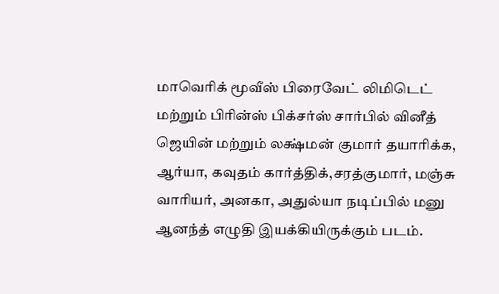மாவெரிக் மூவீஸ் பிரைவேட் லிமிடெட் மற்றும் பிரின்ஸ் பிக்சர்ஸ் சார்பில் வினீத் ஜெயின் மற்றும் லக்ஷ்மன் குமார் தயாரிக்க, ஆர்யா, கவுதம் கார்த்திக்,சரத்குமார், மஞ்சு வாரியர், அனகா, அதுல்யா நடிப்பில் மனு ஆனந்த் எழுதி இயக்கியிருக்கும் படம்.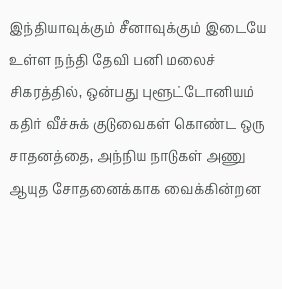இந்தியாவுக்கும் சீனாவுக்கும் இடையே உள்ள நந்தி தேவி பனி மலைச் சிகரத்தில், ஒன்பது புளூட்டோனியம் கதிர் வீச்சுக் குடுவைகள் கொண்ட ஒரு சாதனத்தை, அந்நிய நாடுகள் அணு ஆயுத சோதனைக்காக வைக்கின்றன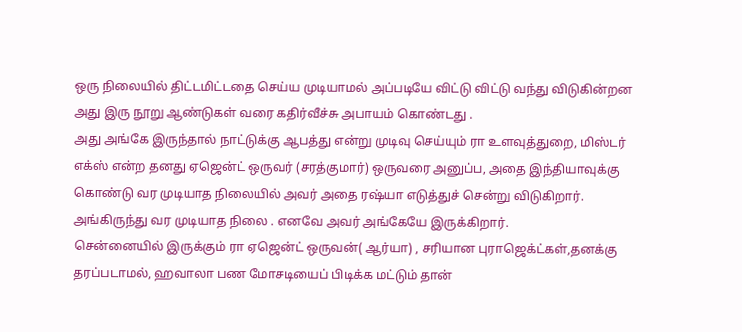ஒரு நிலையில் திட்டமிட்டதை செய்ய முடியாமல் அப்படியே விட்டு விட்டு வந்து விடுகின்றன அது இரு நூறு ஆண்டுகள் வரை கதிர்வீச்சு அபாயம் கொண்டது .
அது அங்கே இருந்தால் நாட்டுக்கு ஆபத்து என்று முடிவு செய்யும் ரா உளவுத்துறை, மிஸ்டர் எக்ஸ் என்ற தனது ஏஜென்ட் ஒருவர் (சரத்குமார்) ஒருவரை அனுப்ப, அதை இந்தியாவுக்கு கொண்டு வர முடியாத நிலையில் அவர் அதை ரஷ்யா எடுத்துச் சென்று விடுகிறார். அங்கிருந்து வர முடியாத நிலை . எனவே அவர் அங்கேயே இருக்கிறார்.
சென்னையில் இருக்கும் ரா ஏஜென்ட் ஒருவன்( ஆர்யா) , சரியான புராஜெக்ட்கள்,தனக்கு தரப்படாமல், ஹவாலா பண மோசடியைப் பிடிக்க மட்டும் தான்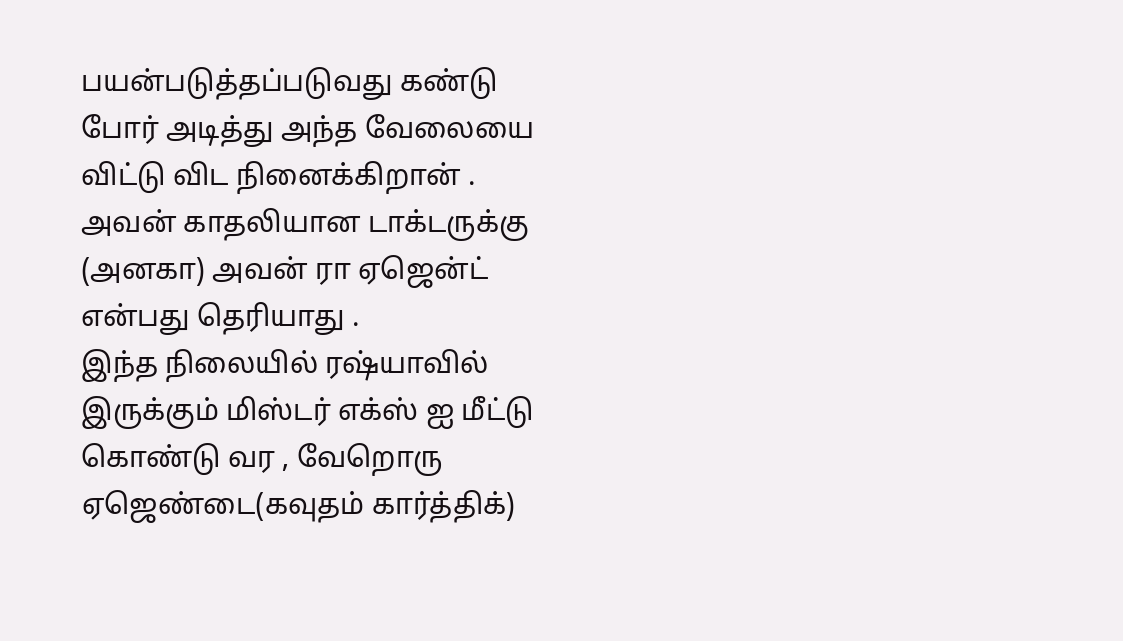பயன்படுத்தப்படுவது கண்டு போர் அடித்து அந்த வேலையை விட்டு விட நினைக்கிறான் . அவன் காதலியான டாக்டருக்கு (அனகா) அவன் ரா ஏஜென்ட் என்பது தெரியாது .
இந்த நிலையில் ரஷ்யாவில் இருக்கும் மிஸ்டர் எக்ஸ் ஐ மீட்டு கொண்டு வர , வேறொரு ஏஜெண்டை(கவுதம் கார்த்திக்)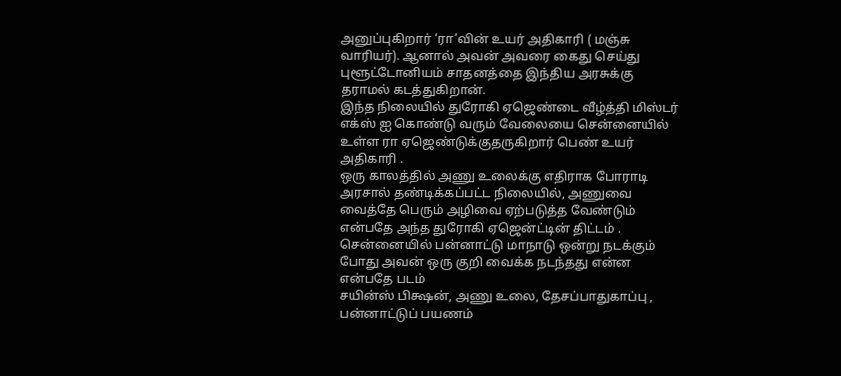அனுப்புகிறார் ‘ரா’வின் உயர் அதிகாரி ( மஞ்சு வாரியர்). ஆனால் அவன் அவரை கைது செய்து புளூட்டோனியம் சாதனத்தை இந்திய அரசுக்கு தராமல் கடத்துகிறான்.
இந்த நிலையில் துரோகி ஏஜெண்டை வீழ்த்தி மிஸ்டர் எக்ஸ் ஐ கொண்டு வரும் வேலையை சென்னையில் உள்ள ரா ஏஜெண்டுக்குதருகிறார் பெண் உயர் அதிகாரி .
ஒரு காலத்தில் அணு உலைக்கு எதிராக போராடி அரசால் தண்டிக்கப்பட்ட நிலையில், அணுவை வைத்தே பெரும் அழிவை ஏற்படுத்த வேண்டும் என்பதே அந்த துரோகி ஏஜென்ட்டின் திட்டம் .
சென்னையில் பன்னாட்டு மாநாடு ஒன்று நடக்கும் போது அவன் ஒரு குறி வைக்க நடந்தது என்ன என்பதே படம்
சயின்ஸ் பிக்ஷன், அணு உலை, தேசப்பாதுகாப்பு , பன்னாட்டுப் பயணம்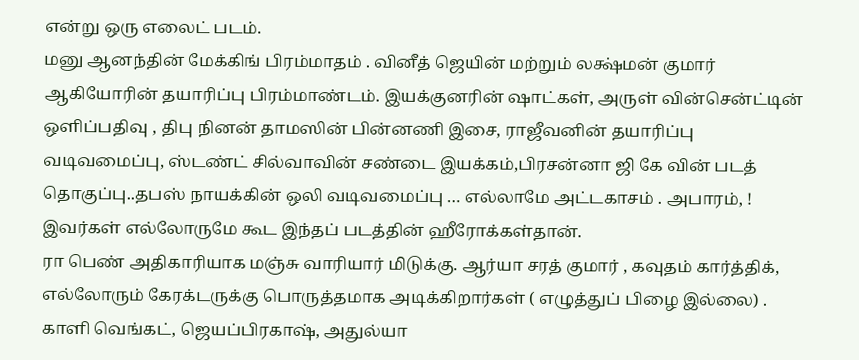என்று ஒரு எலைட் படம்.
மனு ஆனந்தின் மேக்கிங் பிரம்மாதம் . வினீத் ஜெயின் மற்றும் லக்ஷ்மன் குமார் ஆகியோரின் தயாரிப்பு பிரம்மாண்டம். இயக்குனரின் ஷாட்கள், அருள் வின்சென்ட்டின் ஒளிப்பதிவு , திபு நினன் தாமஸின் பின்னணி இசை, ராஜீவனின் தயாரிப்பு வடிவமைப்பு, ஸ்டண்ட் சில்வாவின் சண்டை இயக்கம்,பிரசன்னா ஜி கே வின் படத் தொகுப்பு..தபஸ் நாயக்கின் ஒலி வடிவமைப்பு … எல்லாமே அட்டகாசம் . அபாரம், !
இவர்கள் எல்லோருமே கூட இந்தப் படத்தின் ஹீரோக்கள்தான்.
ரா பெண் அதிகாரியாக மஞ்சு வாரியார் மிடுக்கு. ஆர்யா சரத் குமார் , கவுதம் கார்த்திக், எல்லோரும் கேரக்டருக்கு பொருத்தமாக அடிக்கிறார்கள் ( எழுத்துப் பிழை இல்லை) . காளி வெங்கட், ஜெயப்பிரகாஷ், அதுல்யா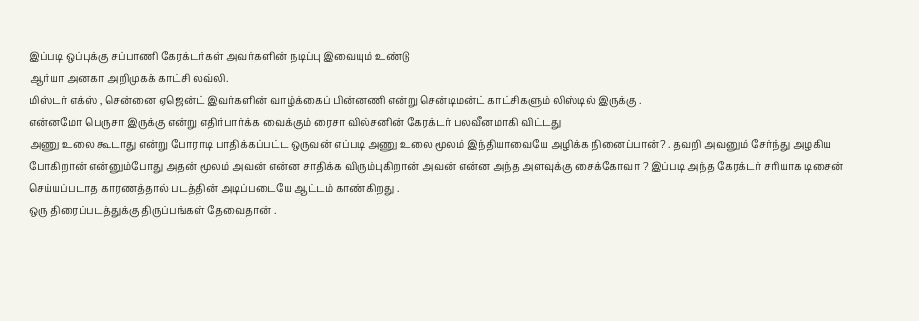இப்படி ஒப்புக்கு சப்பாணி கேரக்டர்கள் அவர்களின் நடிப்பு இவையும் உண்டு
ஆர்யா அனகா அறிமுகக் காட்சி லவ்லி.
மிஸ்டர் எக்ஸ் , சென்னை ஏஜென்ட் இவர்களின் வாழ்க்கைப் பின்னணி என்று சென்டிமன்ட் காட்சிகளும் லிஸ்டில் இருக்கு .
என்னமோ பெருசா இருக்கு என்று எதிர்பார்க்க வைக்கும் ரைசா வில்சனின் கேரக்டர் பலவீனமாகி விட்டது
அணு உலை கூடாது என்று போராடி பாதிக்கப்பட்ட ஒருவன் எப்படி அணு உலை மூலம் இந்தியாவையே அழிக்க நினைப்பான்? . தவறி அவனும் சேர்ந்து அழகிய போகிறான் என்னும்போது அதன் மூலம் அவன் என்ன சாதிக்க விரும்புகிறான் அவன் என்ன அந்த அளவுக்கு சைக்கோவா ? இப்படி அந்த கேரக்டர் சரியாக டிசைன் செய்யப்படாத காரணத்தால் படத்தின் அடிப்படையே ஆட்டம் காண்கிறது .
ஒரு திரைப்படத்துக்கு திருப்பங்கள் தேவைதான் .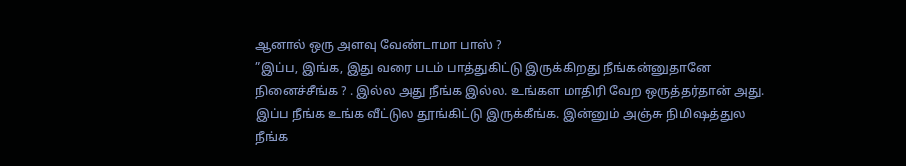ஆனால் ஒரு அளவு வேண்டாமா பாஸ் ?
”இப்ப, இங்க, இது வரை படம் பாத்துகிட்டு இருக்கிறது நீங்கன்னுதானே நினைச்சீங்க ? . இல்ல அது நீங்க இல்ல. உங்கள மாதிரி வேற ஒருத்தர்தான் அது.
இப்ப நீங்க உங்க வீட்டுல தூங்கிட்டு இருக்கீங்க. இன்னும் அஞ்சு நிமிஷத்துல நீங்க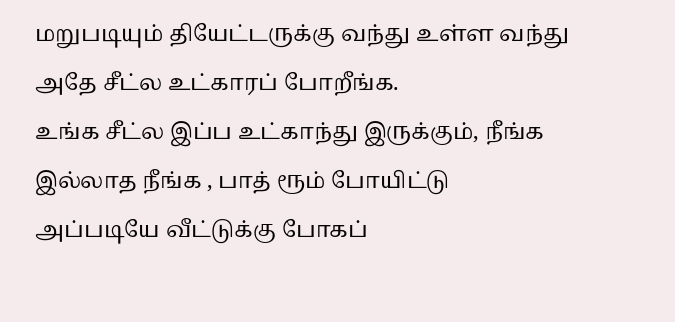மறுபடியும் தியேட்டருக்கு வந்து உள்ள வந்து அதே சீட்ல உட்காரப் போறீங்க.
உங்க சீட்ல இப்ப உட்காந்து இருக்கும், நீங்க இல்லாத நீங்க , பாத் ரூம் போயிட்டு அப்படியே வீட்டுக்கு போகப்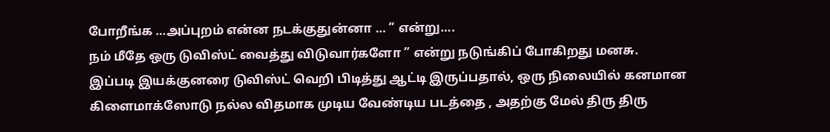போறீங்க …அப்புறம் என்ன நடக்குதுன்னா … ” என்று….
நம் மீதே ஒரு டுவிஸ்ட் வைத்து விடுவார்களோ ” என்று நடுங்கிப் போகிறது மனசு.
இப்படி இயக்குனரை டுவிஸ்ட் வெறி பிடித்து ஆட்டி இருப்பதால், ஒரு நிலையில் கனமான கிளைமாக்ஸோடு நல்ல விதமாக முடிய வேண்டிய படத்தை , அதற்கு மேல் திரு திரு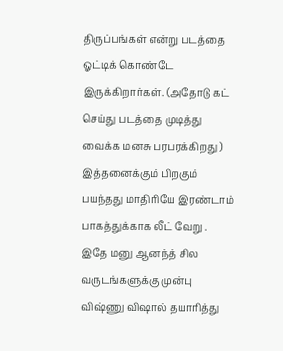திருப்பங்கள் என்று படத்தை ஓட்டிக் கொண்டே இருக்கிறார்கள். (அதோடு கட் செய்து படத்தை முடித்து வைக்க மனசு பரபரக்கிறது )
இத்தனைக்கும் பிறகும் பயந்தது மாதிரியே இரண்டாம் பாகத்துக்காக லீட் வேறு .
இதே மனு ஆனந்த் சில வருடங்களுக்கு முன்பு விஷ்ணு விஷால் தயாரித்து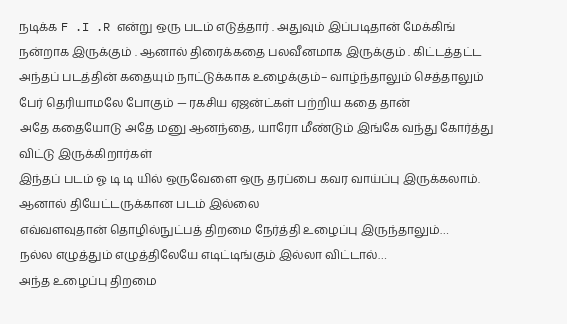நடிக்க F .I .R என்று ஒரு படம் எடுத்தார் . அதுவும் இப்படிதான் மேக்கிங் நன்றாக இருக்கும் . ஆனால் திரைக்கதை பலவீனமாக இருக்கும் . கிட்டத்தட்ட அந்தப் படத்தின் கதையும் நாட்டுக்காக உழைக்கும்– வாழ்ந்தாலும் செத்தாலும் பேர் தெரியாமலே போகும் — ரகசிய ஏஜன்ட்கள் பற்றிய கதை தான்
அதே கதையோடு அதே மனு ஆனந்தை, யாரோ மீண்டும் இங்கே வந்து கோர்த்து விட்டு இருக்கிறார்கள்
இந்தப் படம் ஓ டி டி யில் ஒருவேளை ஒரு தரப்பை கவர வாய்ப்பு இருக்கலாம். ஆனால் தியேட்டருக்கான படம் இல்லை
எவ்வளவுதான் தொழில்நுட்பத் திறமை நேர்த்தி உழைப்பு இருந்தாலும்…
நல்ல எழுத்தும் எழுத்திலேயே எடிட்டிங்கும் இல்லா விட்டால்…
அந்த உழைப்பு திறமை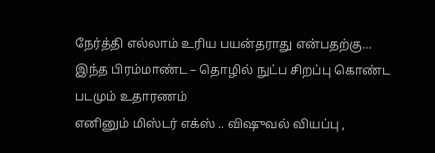நேர்த்தி எல்லாம் உரிய பயன்தராது என்பதற்கு…
இந்த பிரம்மாண்ட – தொழில் நுட்ப சிறப்பு கொண்ட படமும் உதாரணம்
எனினும் மிஸ்டர் எக்ஸ் .. விஷுவல் வியப்பு ,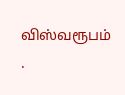விஸ்வரூபம் .